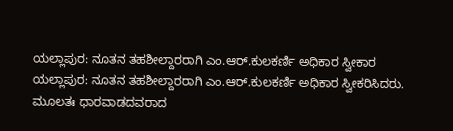ಯಲ್ಲಾಪುರ: ನೂತನ ತಹಶೀಲ್ದಾರರಾಗಿ ಎಂ.ಆರ್.ಕುಲಕರ್ಣಿ ಅಧಿಕಾರ ಸ್ವೀಕಾರ
ಯಲ್ಲಾಪುರ: ನೂತನ ತಹಶೀಲ್ದಾರರಾಗಿ ಎಂ.ಆರ್.ಕುಲಕರ್ಣಿ ಅಧಿಕಾರ ಸ್ವೀಕರಿಸಿದರು.
ಮೂಲತಃ ಧಾರವಾಡದವರಾದ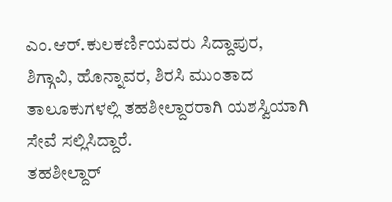ಎಂ.ಆರ್.ಕುಲಕರ್ಣಿಯವರು ಸಿದ್ದಾಪುರ, ಶಿಗ್ಗಾವಿ, ಹೊನ್ನಾವರ, ಶಿರಸಿ ಮುಂತಾದ ತಾಲೂಕುಗಳಲ್ಲಿ ತಹಶೀಲ್ದಾರರಾಗಿ ಯಶಸ್ವಿಯಾಗಿ ಸೇವೆ ಸಲ್ಲಿಸಿದ್ದಾರೆ.
ತಹಶೀಲ್ದಾರ್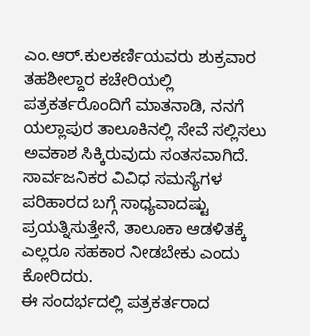ಎಂ.ಆರ್.ಕುಲಕರ್ಣಿಯವರು ಶುಕ್ರವಾರ ತಹಶೀಲ್ದಾರ ಕಚೇರಿಯಲ್ಲಿ ಪತ್ರಕರ್ತರೊಂದಿಗೆ ಮಾತನಾಡಿ, ನನಗೆ ಯಲ್ಲಾಪುರ ತಾಲೂಕಿನಲ್ಲಿ ಸೇವೆ ಸಲ್ಲಿಸಲು ಅವಕಾಶ ಸಿಕ್ಕಿರುವುದು ಸಂತಸವಾಗಿದೆ. ಸಾರ್ವಜನಿಕರ ವಿವಿಧ ಸಮಸ್ಯೆಗಳ ಪರಿಹಾರದ ಬಗ್ಗೆ ಸಾಧ್ಯವಾದಷ್ಟು ಪ್ರಯತ್ನಿಸುತ್ತೇನೆ, ತಾಲೂಕಾ ಆಡಳಿತಕ್ಕೆ ಎಲ್ಲರೂ ಸಹಕಾರ ನೀಡಬೇಕು ಎಂದು ಕೋರಿದರು.
ಈ ಸಂದರ್ಭದಲ್ಲಿ ಪತ್ರಕರ್ತರಾದ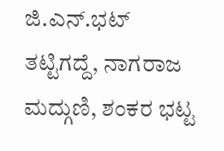ಜಿ.ಎನ್.ಭಟ್ ತಟ್ಟಿಗದ್ದೆ, ನಾಗರಾಜ ಮದ್ಗುಣಿ, ಶಂಕರ ಭಟ್ಟ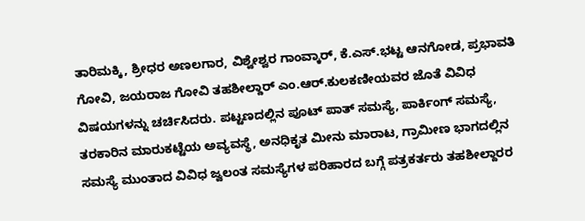ತಾರಿಮಕ್ಕಿ, ಶ್ರೀಧರ ಅಣಲಗಾರ, ವಿಶ್ವೇಶ್ವರ ಗಾಂವ್ಕಾರ್, ಕೆ.ಎಸ್.ಭಟ್ಟ ಆನಗೋಡ, ಪ್ರಭಾವತಿ ಗೋವಿ, ಜಯರಾಜ ಗೋವಿ ತಹಶೀಲ್ದಾರ್ ಎಂ.ಆರ್.ಕುಲಕಣೀಯವರ ಜೊತೆ ವಿವಿಧ ವಿಷಯಗಳನ್ನು ಚರ್ಚಿಸಿದರು. ಪಟ್ಟಣದಲ್ಲಿನ ಪೂಟ್ ಪಾತ್ ಸಮಸ್ಯೆ, ಪಾರ್ಕಿಂಗ್ ಸಮಸ್ಯೆ, ತರಕಾರಿನ ಮಾರುಕಟ್ಟೆಯ ಅವ್ಯವಸ್ಥೆ, ಅನಧಿಕೃತ ಮೀನು ಮಾರಾಟ, ಗ್ರಾಮೀಣ ಭಾಗದಲ್ಲಿನ ಸಮಸ್ಯೆ ಮುಂತಾದ ವಿವಿಧ ಜ್ವಲಂತ ಸಮಸ್ಯೆಗಳ ಪರಿಹಾರದ ಬಗ್ಗೆ ಪತ್ರಕರ್ತರು ತಹಶೀಲ್ದಾರರ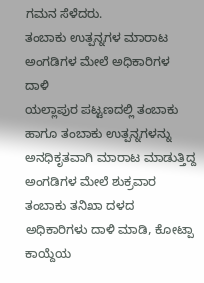ಗಮನ ಸೆಳೆದರು.
ತಂಬಾಕು ಉತ್ಪನ್ನಗಳ ಮಾರಾಟ ಅಂಗಡಿಗಳ ಮೇಲೆ ಅಧಿಕಾರಿಗಳ ದಾಳಿ
ಯಲ್ಲಾಪುರ ಪಟ್ಟಣದಲ್ಲಿ ತಂಬಾಕು ಹಾಗೂ ತಂಬಾಕು ಉತ್ಪನ್ನಗಳನ್ನು ಅನಧಿಕೃತವಾಗಿ ಮಾರಾಟ ಮಾಡುತ್ತಿದ್ದ ಅಂಗಡಿಗಳ ಮೇಲೆ ಶುಕ್ರವಾರ ತಂಬಾಕು ತನಿಖಾ ದಳದ ಅಧಿಕಾರಿಗಳು ದಾಳಿ ಮಾಡಿ, ಕೋಟ್ಪಾ ಕಾಯ್ದೆಯ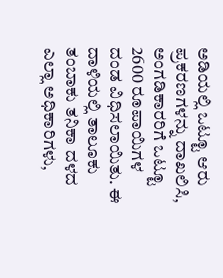ಅಡಿಯಲ್ಲಿ ಒಟ್ಟೂ ಆರು ಪ್ರಕರಣಗಳನ್ನು ದಾಖಲಿಸಿ, ಅಂಗಡಿಕಾರರಿಗೆ ಒಟ್ಟೂ 2600 ರೂಪಾಯಿಗಳ ದಂಡ ವಿಧಿಸಲಾಯಿತು. ಈ ದಾಳಿಯಲ್ಲಿ ತಾಲೂಕು ತಂಬಾಕು ತನಿಕಾ ದಳದ ಎಲ್ಲಾ ಅಧಿಕಾರಿಗಳು,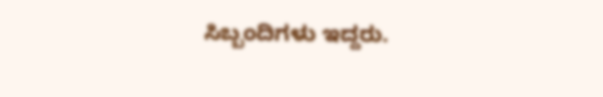ಸಿಬ್ಬಂದಿಗಳು ಇದ್ದರು.